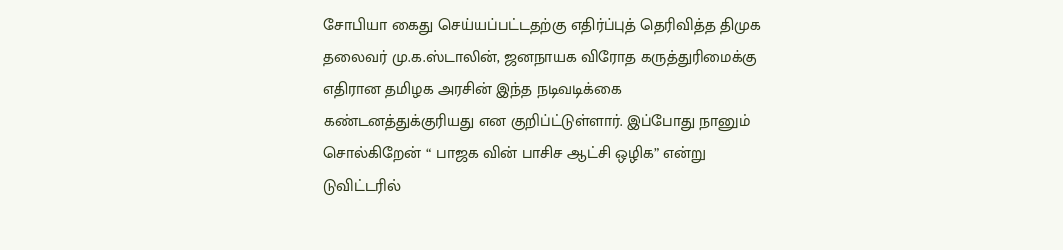சோபியா கைது செய்யப்பட்டதற்கு எதிர்ப்புத் தெரிவித்த திமுக தலைவர் மு.க.ஸ்டாலின், ஜனநாயக விரோத கருத்துரிமைக்கு எதிரான தமிழக அரசின் இந்த நடிவடிக்கை கண்டனத்துக்குரியது என குறிப்ட்டுள்ளார். இப்போது நானும் சொல்கிறேன் “ பாஜக வின் பாசிச ஆட்சி ஒழிக” என்று டுவிட்டரில்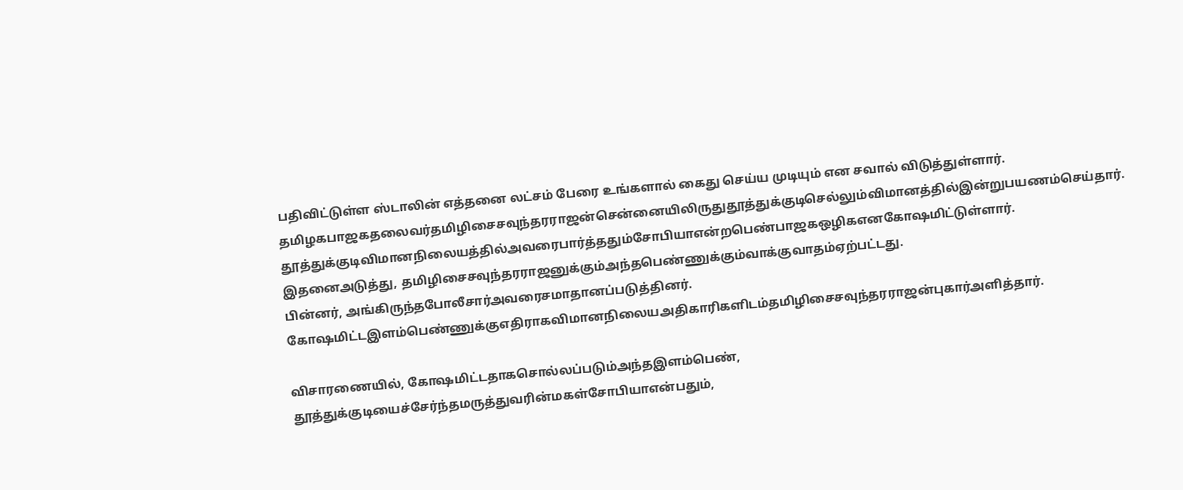பதிவிட்டுள்ள ஸ்டாலின் எத்தனை லட்சம் பேரை உங்களால் கைது செய்ய முடியும் என சவால் விடுத்துள்ளார்.
தமிழகபாஜகதலைவர்தமிழிசைசவுந்தரராஜன்சென்னையிலிருதுதூத்துக்குடிசெல்லும்விமானத்தில்இன்றுபயணம்செய்தார். தூத்துக்குடிவிமானநிலையத்தில்அவரைபார்த்ததும்சோபியாஎன்றபெண்பாஜகஒழிகஎனகோஷமிட்டுள்ளார். இதனைஅடுத்து, தமிழிசைசவுந்தரராஜனுக்கும்அந்தபெண்ணுக்கும்வாக்குவாதம்ஏற்பட்டது.
பின்னர், அங்கிருந்தபோலீசார்அவரைசமாதானப்படுத்தினர். கோஷமிட்டஇளம்பெண்ணுக்குஎதிராகவிமானநிலையஅதிகாரிகளிடம்தமிழிசைசவுந்தரராஜன்புகார்அளித்தார்.

விசாரணையில், கோஷமிட்டதாகசொல்லப்படும்அந்தஇளம்பெண், தூத்துக்குடியைச்சேர்ந்தமருத்துவரின்மகள்சோபியாஎன்பதும்,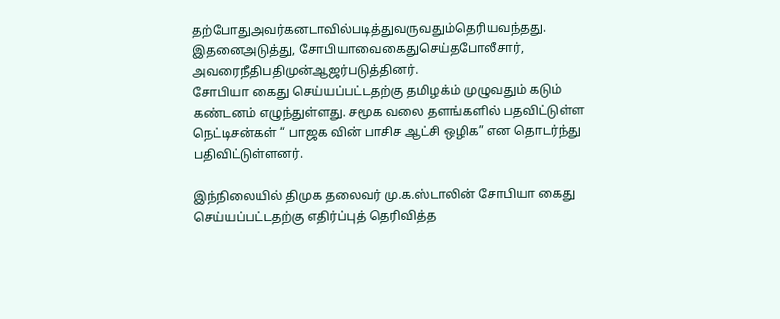தற்போதுஅவர்கனடாவில்படித்துவருவதும்தெரியவந்தது. இதனைஅடுத்து, சோபியாவைகைதுசெய்தபோலீசார், அவரைநீதிபதிமுன்ஆஜர்படுத்தினர்.
சோபியா கைது செய்யப்பட்டதற்கு தமிழக்ம் முழுவதும் கடும் கண்டனம் எழுந்துள்ளது. சமூக வலை தளங்களில் பதவிட்டுள்ள நெட்டிசன்கள் “ பாஜக வின் பாசிச ஆட்சி ஒழிக” என தொடர்ந்து பதிவிட்டுள்ளனர்.

இந்நிலையில் திமுக தலைவர் மு.க.ஸ்டாலின் சோபியா கைது செய்யப்பட்டதற்கு எதிர்ப்புத் தெரிவித்த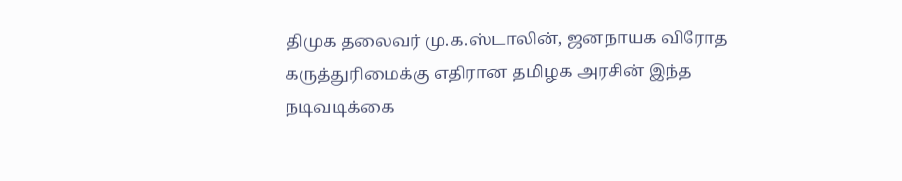திமுக தலைவர் மு.க.ஸ்டாலின், ஜனநாயக விரோத கருத்துரிமைக்கு எதிரான தமிழக அரசின் இந்த நடிவடிக்கை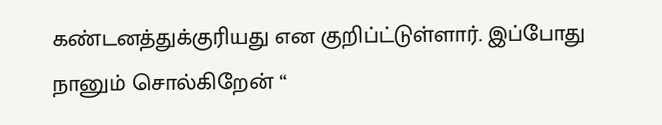கண்டனத்துக்குரியது என குறிப்ட்டுள்ளார். இப்போது நானும் சொல்கிறேன் “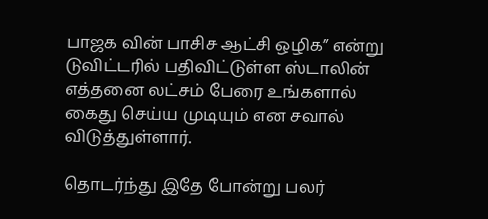பாஜக வின் பாசிச ஆட்சி ஒழிக” என்று டுவிட்டரில் பதிவிட்டுள்ள ஸ்டாலின் எத்தனை லட்சம் பேரை உங்களால் கைது செய்ய முடியும் என சவால் விடுத்துள்ளார்.

தொடர்ந்து இதே போன்று பலர்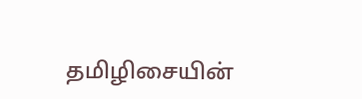தமிழிசையின்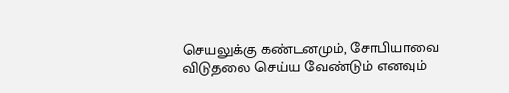செயலுக்கு கண்டனமும், சோபியாவை விடுதலை செய்ய வேண்டும் எனவும்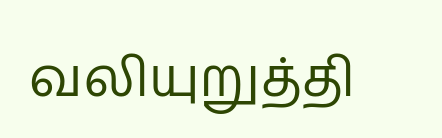வலியுறுத்தி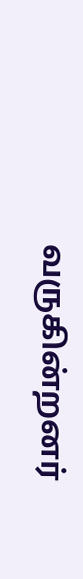வருகின்றனர்